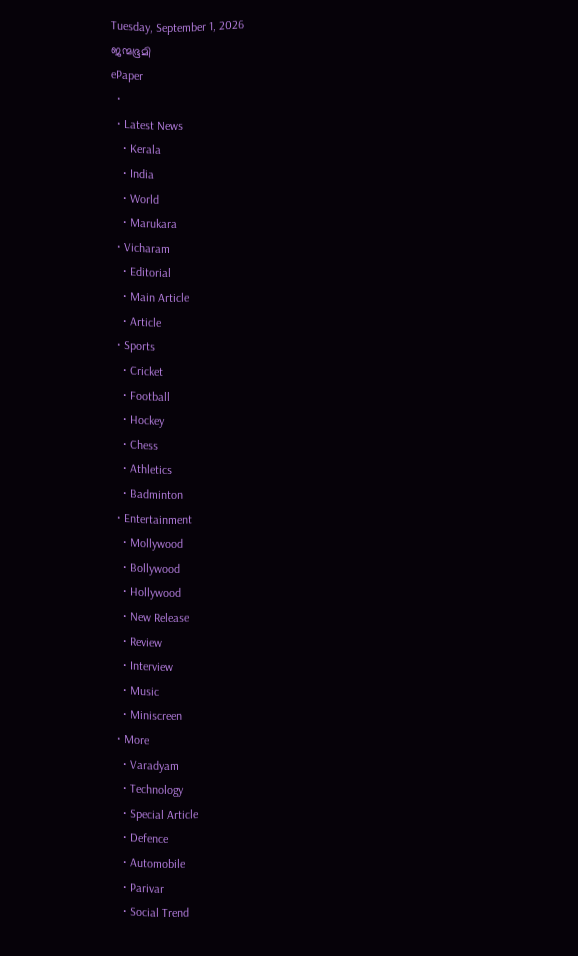Tuesday, September 1, 2026
ജന്മഭൂമി
ePaper
  •
  • Latest News
    • Kerala
    • India
    • World
    • Marukara
  • Vicharam
    • Editorial
    • Main Article
    • Article
  • Sports
    • Cricket
    • Football
    • Hockey
    • Chess
    • Athletics
    • Badminton
  • Entertainment
    • Mollywood
    • Bollywood
    • Hollywood
    • New Release
    • Review
    • Interview
    • Music
    • Miniscreen
  • More
    • Varadyam
    • Technology
    • Special Article
    • Defence
    • Automobile
    • Parivar
    • Social Trend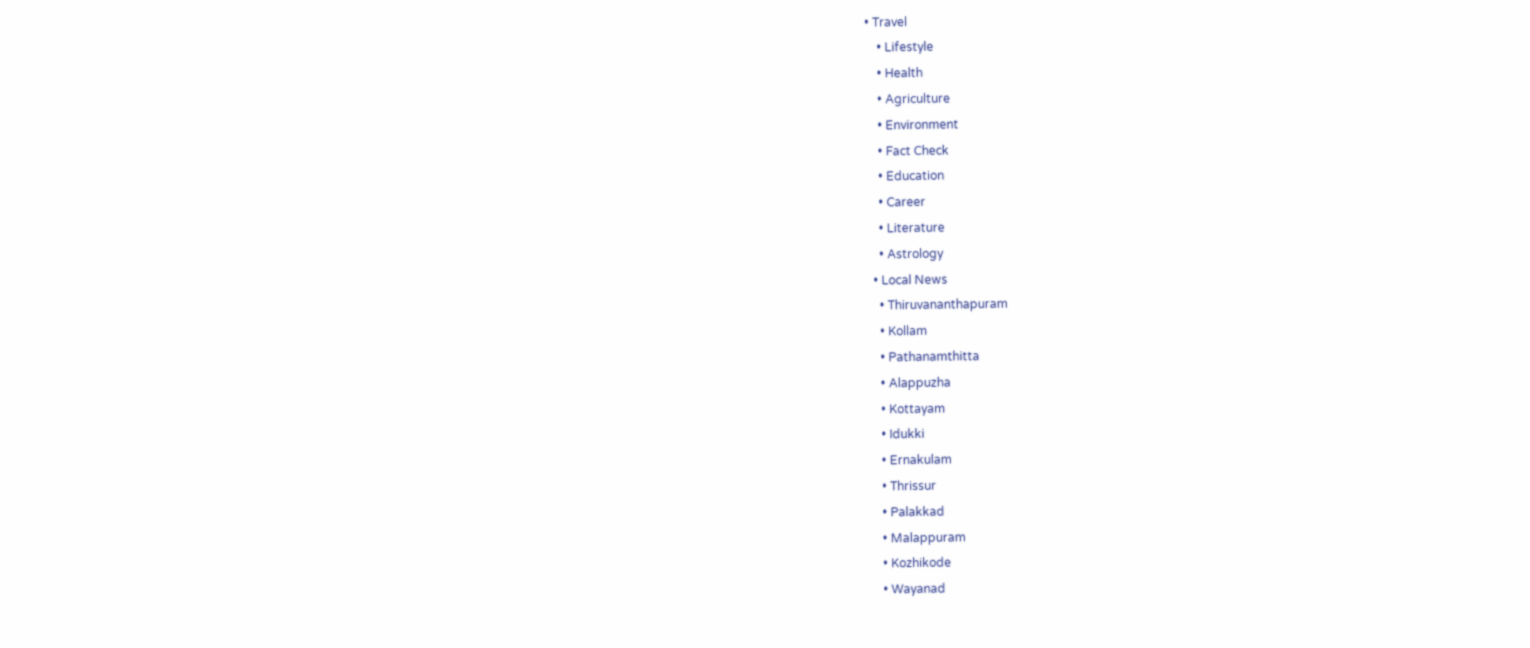• Travel
    • Lifestyle
    • Health
    • Agriculture
    • Environment
    • Fact Check
    • Education
    • Career
    • Literature
    • Astrology
  • Local News
    • Thiruvananthapuram
    • Kollam
    • Pathanamthitta
    • Alappuzha
    • Kottayam
    • Idukki
    • Ernakulam
    • Thrissur
    • Palakkad
    • Malappuram
    • Kozhikode
    • Wayanad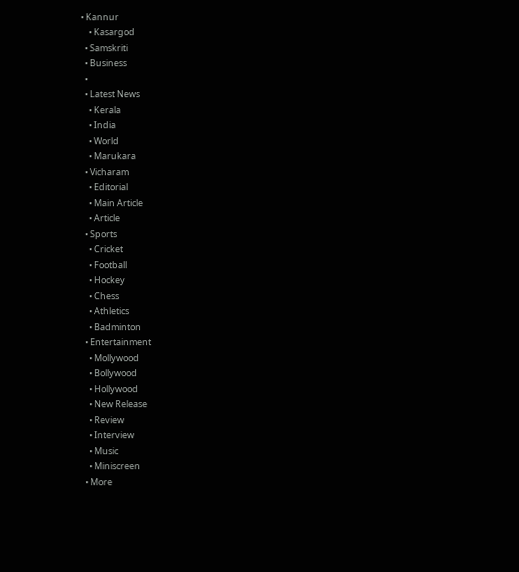• Kannur
    • Kasargod
  • Samskriti
  • Business
  •
  • Latest News
    • Kerala
    • India
    • World
    • Marukara
  • Vicharam
    • Editorial
    • Main Article
    • Article
  • Sports
    • Cricket
    • Football
    • Hockey
    • Chess
    • Athletics
    • Badminton
  • Entertainment
    • Mollywood
    • Bollywood
    • Hollywood
    • New Release
    • Review
    • Interview
    • Music
    • Miniscreen
  • More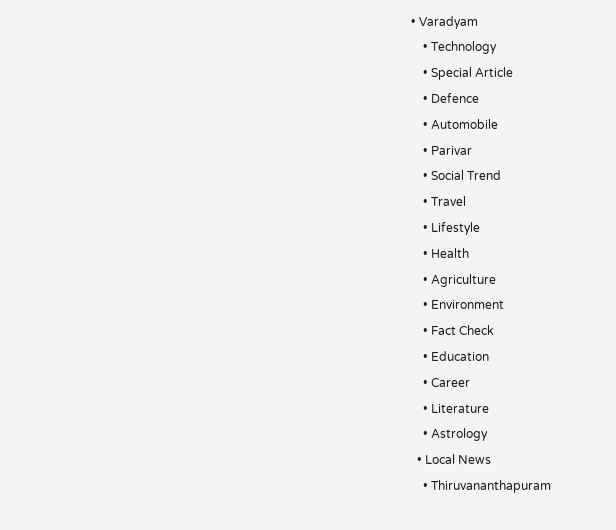• Varadyam
    • Technology
    • Special Article
    • Defence
    • Automobile
    • Parivar
    • Social Trend
    • Travel
    • Lifestyle
    • Health
    • Agriculture
    • Environment
    • Fact Check
    • Education
    • Career
    • Literature
    • Astrology
  • Local News
    • Thiruvananthapuram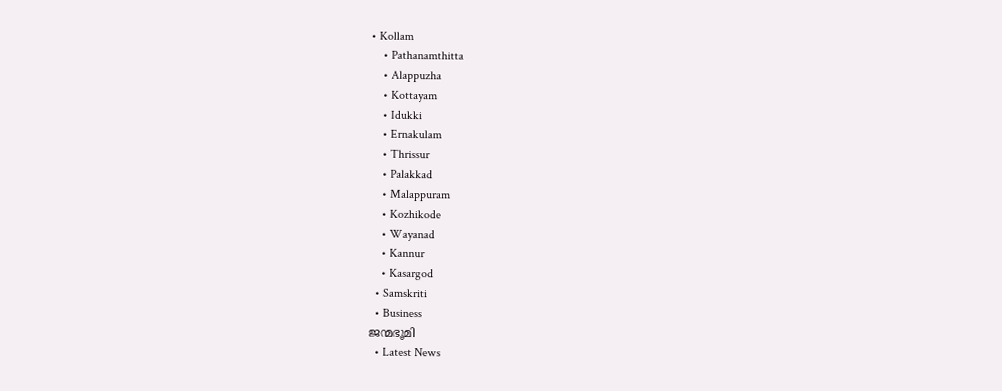• Kollam
    • Pathanamthitta
    • Alappuzha
    • Kottayam
    • Idukki
    • Ernakulam
    • Thrissur
    • Palakkad
    • Malappuram
    • Kozhikode
    • Wayanad
    • Kannur
    • Kasargod
  • Samskriti
  • Business
ജന്മഭൂമി
  • Latest News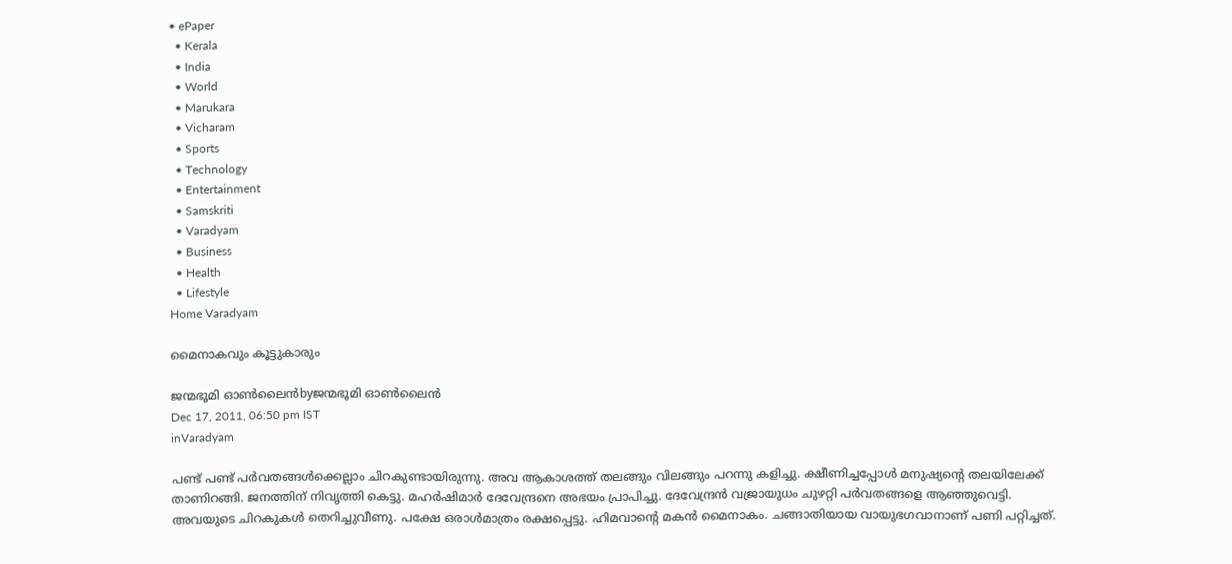• ePaper
  • Kerala
  • India
  • World
  • Marukara
  • Vicharam
  • Sports
  • Technology
  • Entertainment
  • Samskriti
  • Varadyam
  • Business
  • Health
  • Lifestyle
Home Varadyam

മൈനാകവും കൂട്ടുകാരും

ജന്മഭൂമി ഓണ്‍ലൈന്‍byജന്മഭൂമി ഓണ്‍ലൈന്‍
Dec 17, 2011, 06:50 pm IST
inVaradyam

പണ്ട്‌ പണ്ട്‌ പര്‍വതങ്ങള്‍ക്കെല്ലാം ചിറകുണ്ടായിരുന്നു. അവ ആകാശത്ത്‌ തലങ്ങും വിലങ്ങും പറന്നു കളിച്ചു. ക്ഷീണിച്ചപ്പോള്‍ മനുഷ്യന്റെ തലയിലേക്ക്‌ താണിറങ്ങി. ജനത്തിന്‌ നിവൃത്തി കെട്ടു. മഹര്‍ഷിമാര്‍ ദേവേന്ദ്രനെ അഭയം പ്രാപിച്ചു. ദേവേന്ദ്രന്‍ വജ്രായുധം ചുഴറ്റി പര്‍വതങ്ങളെ ആഞ്ഞുവെട്ടി. അവയുടെ ചിറകുകള്‍ തെറിച്ചുവീണു. പക്ഷേ ഒരാള്‍മാത്രം രക്ഷപ്പെട്ടു. ഹിമവാന്റെ മകന്‍ മൈനാകം. ചങ്ങാതിയായ വായുഭഗവാനാണ്‌ പണി പറ്റിച്ചത്‌.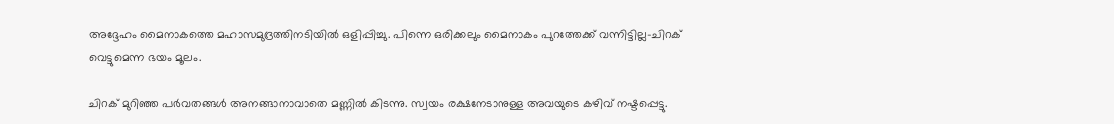അദ്ദേഹം മൈനാകത്തെ മഹാസമുദ്രത്തിനടിയില്‍ ഒളിപ്പിച്ചു. പിന്നെ ഒരിക്കലും മൈനാകം പുറത്തേക്ക്‌ വന്നിട്ടില്ല-ചിറക്‌ വെട്ടുമെന്ന ഭയം മൂലം.

ചിറക്‌ മുറിഞ്ഞ പര്‍വതങ്ങള്‍ അനങ്ങാനാവാതെ മണ്ണില്‍ കിടന്നു. സ്വയം രക്ഷനേടാനുള്ള അവയുടെ കഴിവ്‌ നഷ്ടപ്പെട്ടു.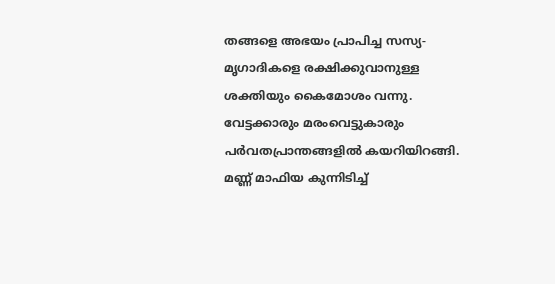തങ്ങളെ അഭയം പ്രാപിച്ച സസ്യ-മൃഗാദികളെ രക്ഷിക്കുവാനുള്ള ശക്തിയും കൈമോശം വന്നു. വേട്ടക്കാരും മരംവെട്ടുകാരും പര്‍വതപ്രാന്തങ്ങളില്‍ കയറിയിറങ്ങി. മണ്ണ്‌ മാഫിയ കുന്നിടിച്ച്‌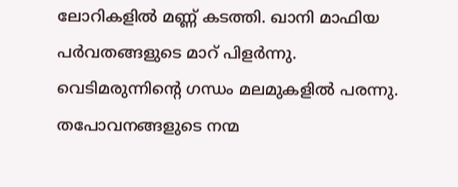ലോറികളില്‍ മണ്ണ്‌ കടത്തി. ഖാനി മാഫിയ പര്‍വതങ്ങളുടെ മാറ്‌ പിളര്‍ന്നു. വെടിമരുന്നിന്റെ ഗന്ധം മലമുകളില്‍ പരന്നു. തപോവനങ്ങളുടെ നന്മ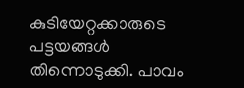കുടിയേറ്റക്കാരുടെ പട്ടയങ്ങള്‍ തിന്നൊടുക്കി. പാവം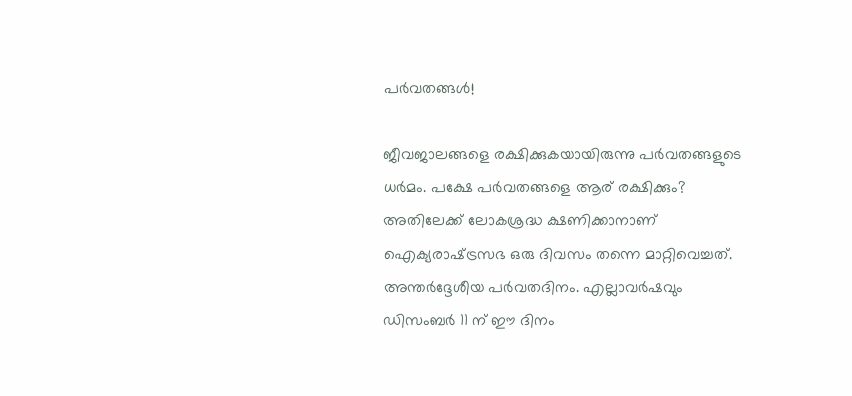പര്‍വതങ്ങള്‍!

ജീവജാലങ്ങളെ രക്ഷിക്കുകയായിരുന്നു പര്‍വതങ്ങളുടെ ധര്‍മം. പക്ഷേ പര്‍വതങ്ങളെ ആര്‌ രക്ഷിക്കും? അതിലേക്ക്‌ ലോകശ്രദ്ധ ക്ഷണിക്കാനാണ്‌ ഐക്യരാഷ്‌ട്രസഭ ഒരു ദിവസം തന്നെ മാറ്റിവെച്ചത്‌. അന്തര്‍ദ്ദേശീയ പര്‍വതദിനം. എല്ലാവര്‍ഷവും ഡിസംബര്‍ 11 ന്‌ ഈ ദിനം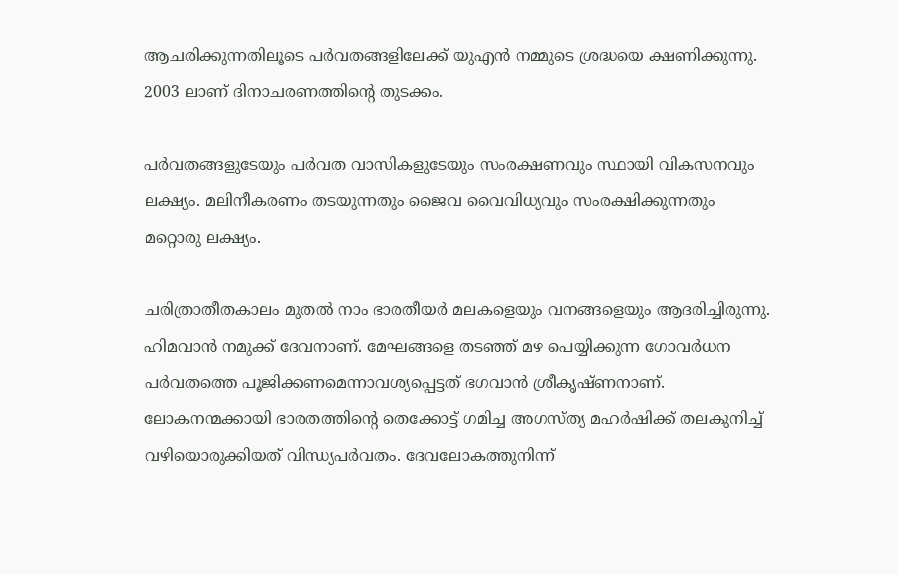ആചരിക്കുന്നതിലൂടെ പര്‍വതങ്ങളിലേക്ക്‌ യുഎന്‍ നമ്മുടെ ശ്രദ്ധയെ ക്ഷണിക്കുന്നു. 2003 ലാണ്‌ ദിനാചരണത്തിന്റെ തുടക്കം.

പര്‍വതങ്ങളുടേയും പര്‍വത വാസികളുടേയും സംരക്ഷണവും സ്ഥായി വികസനവും ലക്ഷ്യം. മലിനീകരണം തടയുന്നതും ജൈവ വൈവിധ്യവും സംരക്ഷിക്കുന്നതും മറ്റൊരു ലക്ഷ്യം.

ചരിത്രാതീതകാലം മുതല്‍ നാം ഭാരതീയര്‍ മലകളെയും വനങ്ങളെയും ആദരിച്ചിരുന്നു. ഹിമവാന്‍ നമുക്ക്‌ ദേവനാണ്‌. മേഘങ്ങളെ തടഞ്ഞ്‌ മഴ പെയ്യിക്കുന്ന ഗോവര്‍ധന പര്‍വതത്തെ പൂജിക്കണമെന്നാവശ്യപ്പെട്ടത്‌ ഭഗവാന്‍ ശ്രീകൃഷ്ണനാണ്‌. ലോകനന്മക്കായി ഭാരതത്തിന്റെ തെക്കോട്ട്‌ ഗമിച്ച അഗസ്ത്യ മഹര്‍ഷിക്ക്‌ തലകുനിച്ച്‌ വഴിയൊരുക്കിയത്‌ വിന്ധ്യപര്‍വതം. ദേവലോകത്തുനിന്ന്‌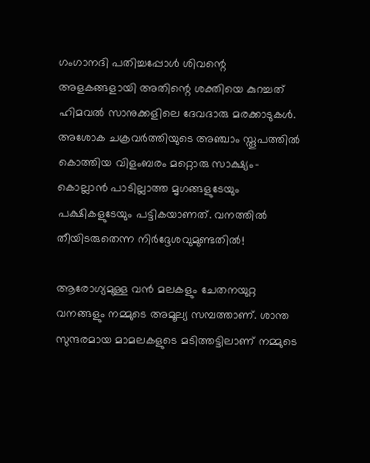ഗംഗാനദി പതിച്ചപ്പോള്‍ ശിവന്റെ അളകങ്ങളായി അതിന്റെ ശക്തിയെ കുറച്ചത്‌ ഹിമവല്‍ സാനുക്കളിലെ ദേവദാരു മരക്കാടുകള്‍. അശോക ചക്രവര്‍ത്തിയുടെ അഞ്ചാം സ്തൂപത്തില്‍ കൊത്തിയ വിളംബരം മറ്റൊരു സാക്ഷ്യം-കൊല്ലാന്‍ പാടില്ലാത്ത മൃഗങ്ങളുടേയും പക്ഷികളുടേയും പട്ടികയാണത്‌. വനത്തില്‍ തീയിടരുതെന്ന നിര്‍ദ്ദേശവുമുണ്ടതില്‍!

ആരോഗ്യമുള്ള വന്‍ മലകളും ചേതനയുറ്റ വനങ്ങളും നമ്മുടെ അമൂല്യ സമ്പത്താണ്‌. ശാന്ത സുന്ദരമായ മാമലകളുടെ മടിത്തട്ടിലാണ്‌ നമ്മുടെ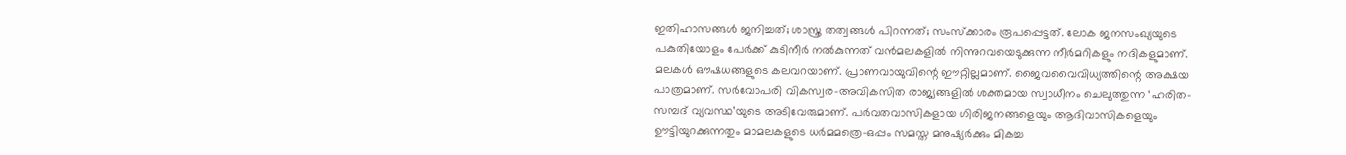ഇതിഹാസങ്ങള്‍ ജനിച്ചത്‌; ശാസ്ത്ര തത്വങ്ങള്‍ പിറന്നത്‌; സംസ്ക്കാരം രൂപപ്പെട്ടത്‌. ലോക ജനസംഖ്യയുടെ പകുതിയോളം പേര്‍ക്ക്‌ കുടിനീര്‍ നല്‍കുന്നത്‌ വന്‍മലകളില്‍ നിന്നുറവയെടുക്കുന്ന നീര്‍മറികളും നദികളുമാണ്‌. മലകള്‍ ഔഷധങ്ങളുടെ കലവറയാണ്‌. പ്രാണവായുവിന്റെ ഈറ്റില്ലമാണ്‌. ജൈവവൈവിധ്യത്തിന്റെ അക്ഷയ പാത്രമാണ്‌. സര്‍വോപരി വികസ്വര-അവികസിത രാജ്യങ്ങളില്‍ ശക്തമായ സ്വാധീനം ചെലുത്തുന്ന ‘ഹരിത-സമ്പദ്‌ വ്യവസ്ഥ’യുടെ അടിവേരുമാണ്‌. പര്‍വതവാസികളായ ഗിരിജനങ്ങളെയും ആദിവാസികളെയും ഊട്ടിയുറക്കുന്നതും മാമലകളുടെ ധര്‍മമത്രെ-ഒപ്പം സമസ്ത മനുഷ്യര്‍ക്കും മികച്ച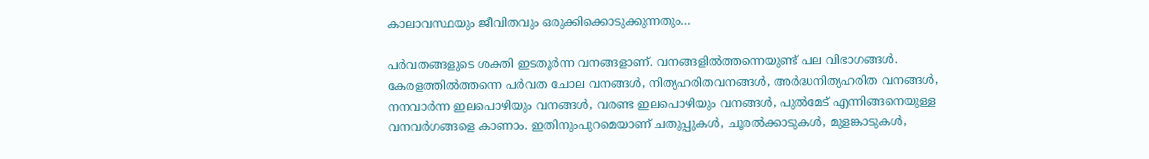കാലാവസ്ഥയും ജീവിതവും ഒരുക്കിക്കൊടുക്കുന്നതും…

പര്‍വതങ്ങളുടെ ശക്തി ഇടതൂര്‍ന്ന വനങ്ങളാണ്‌. വനങ്ങളില്‍ത്തന്നെയുണ്ട്‌ പല വിഭാഗങ്ങള്‍. കേരളത്തില്‍ത്തന്നെ പര്‍വത ചോല വനങ്ങള്‍, നിത്യഹരിതവനങ്ങള്‍, അര്‍ദ്ധനിത്യഹരിത വനങ്ങള്‍, നനവാര്‍ന്ന ഇലപൊഴിയും വനങ്ങള്‍, വരണ്ട ഇലപൊഴിയും വനങ്ങള്‍, പുല്‍മേട്‌ എന്നിങ്ങനെയുള്ള വനവര്‍ഗങ്ങളെ കാണാം. ഇതിനുംപുറമെയാണ്‌ ചതുപ്പുകള്‍, ചൂരല്‍ക്കാടുകള്‍, മുളങ്കാടുകള്‍,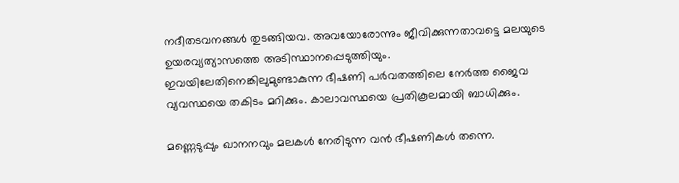നദീതടവനങ്ങള്‍ തുടങ്ങിയവ. അവയോരോന്നും ജീവിക്കുന്നതാവട്ടെ മലയുടെ ഉയരവ്യത്യാസത്തെ അടിസ്ഥാനപ്പെടുത്തിയും. ഇവയിലേതിനെങ്കിലുമുണ്ടാകുന്ന ഭീഷണി പര്‍വതത്തിലെ നേര്‍ത്ത ജൈവ വ്യവസ്ഥയെ തകിടം മറിക്കും. കാലാവസ്ഥയെ പ്രതികൂലമായി ബാധിക്കും.

മണ്ണെടുപ്പും ഖാനനവും മലകള്‍ നേരിടുന്ന വന്‍ ഭീഷണികള്‍ തന്നെ.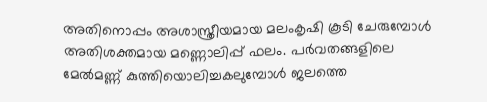അതിനൊപ്പം അശാസ്ത്രീയമായ മലംകൃഷി കൂടി ചേരുമ്പോള്‍ അതിശക്തമായ മണ്ണൊലിപ്പ്‌ ഫലം. പര്‍വതങ്ങളിലെ മേല്‍മണ്ണ്‌ കുത്തിയൊലിച്ചകലുമ്പോള്‍ ജലത്തെ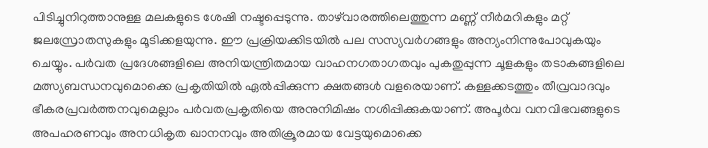പിടിച്ചുനിറുത്താനുള്ള മലകളുടെ ശേഷി നഷ്ടപ്പെടുന്നു. താഴ്‌വാരത്തിലെത്തുന്ന മണ്ണ്‌ നീര്‍മറികളും മറ്റ്‌ ജലസ്രോതസുകളും മൂടിക്കളയുന്നു. ഈ പ്രക്രിയക്കിടയില്‍ പല സസ്യവര്‍ഗങ്ങളും അന്യംനിന്നുപോവുകയും ചെയ്യും. പര്‍വത പ്രദേശങ്ങളിലെ അനിയന്ത്രിതമായ വാഹനഗതാഗതവും പുകതുപ്പുന്ന ചൂളകളും തടാകങ്ങളിലെ മത്സ്യബന്ധനവുമൊക്കെ പ്രകൃതിയില്‍ ഏല്‍പ്പിക്കുന്ന ക്ഷതങ്ങള്‍ വളരെയാണ്‌. കള്ളക്കടത്തും തീവ്രവാദവും ഭീകരപ്രവര്‍ത്തനവുമെല്ലാം പര്‍വതപ്രകൃതിയെ അനുനിമിഷം നശിപ്പിക്കുകയാണ്‌. അപൂര്‍വ വനവിഭവങ്ങളുടെ അപഹരണവും അനധികൃത ഖാനനവും അതിക്രൂരമായ വേട്ടയുമൊക്കെ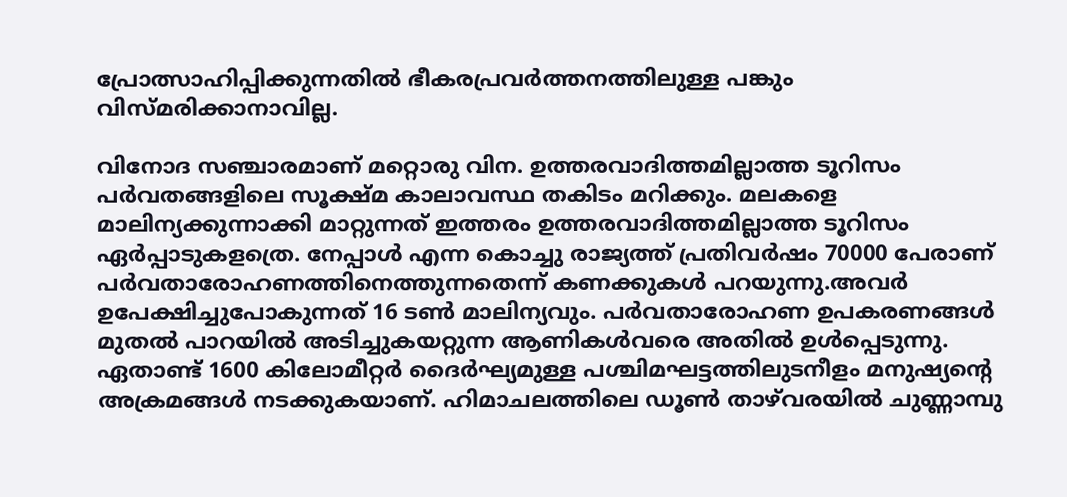പ്രോത്സാഹിപ്പിക്കുന്നതില്‍ ഭീകരപ്രവര്‍ത്തനത്തിലുള്ള പങ്കും വിസ്മരിക്കാനാവില്ല.

വിനോദ സഞ്ചാരമാണ്‌ മറ്റൊരു വിന. ഉത്തരവാദിത്തമില്ലാത്ത ടൂറിസം പര്‍വതങ്ങളിലെ സൂക്ഷ്മ കാലാവസ്ഥ തകിടം മറിക്കും. മലകളെ മാലിന്യക്കുന്നാക്കി മാറ്റുന്നത്‌ ഇത്തരം ഉത്തരവാദിത്തമില്ലാത്ത ടൂറിസം ഏര്‍പ്പാടുകളത്രെ. നേപ്പാള്‍ എന്ന കൊച്ചു രാജ്യത്ത്‌ പ്രതിവര്‍ഷം 70000 പേരാണ്‌ പര്‍വതാരോഹണത്തിനെത്തുന്നതെന്ന്‌ കണക്കുകള്‍ പറയുന്നു.അവര്‍ ഉപേക്ഷിച്ചുപോകുന്നത്‌ 16 ടണ്‍ മാലിന്യവും. പര്‍വതാരോഹണ ഉപകരണങ്ങള്‍ മുതല്‍ പാറയില്‍ അടിച്ചുകയറ്റുന്ന ആണികള്‍വരെ അതില്‍ ഉള്‍പ്പെടുന്നു. ഏതാണ്ട്‌ 1600 കിലോമീറ്റര്‍ ദൈര്‍ഘ്യമുള്ള പശ്ചിമഘട്ടത്തിലുടനീളം മനുഷ്യന്റെ അക്രമങ്ങള്‍ നടക്കുകയാണ്‌. ഹിമാചലത്തിലെ ഡൂണ്‍ താഴ്‌വരയില്‍ ചുണ്ണാമ്പു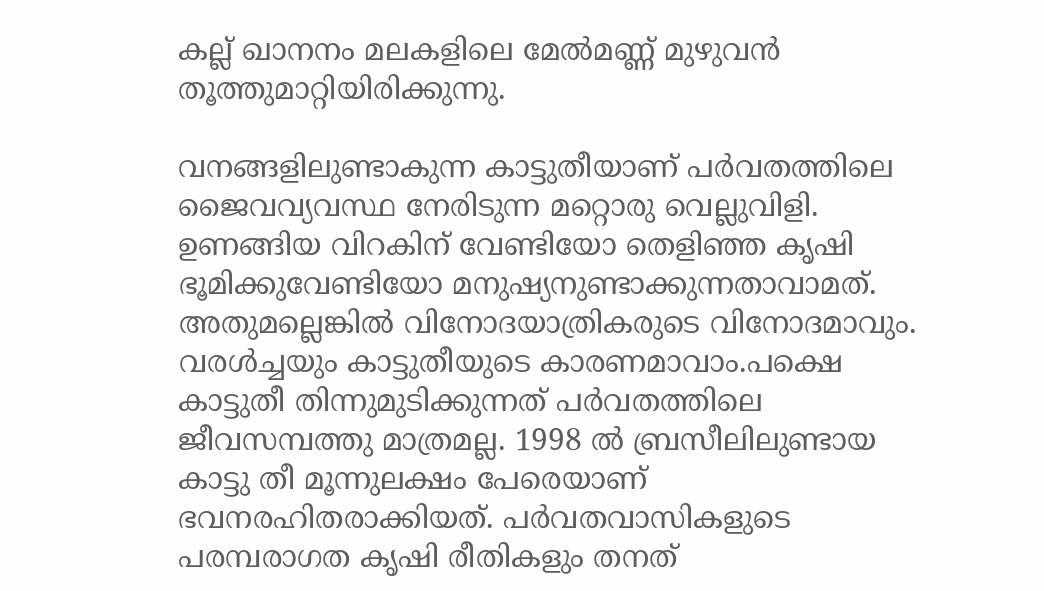കല്ല്‌ ഖാനനം മലകളിലെ മേല്‍മണ്ണ്‌ മുഴുവന്‍ തൂത്തുമാറ്റിയിരിക്കുന്നു.

വനങ്ങളിലുണ്ടാകുന്ന കാട്ടുതീയാണ്‌ പര്‍വതത്തിലെ ജൈവവ്യവസ്ഥ നേരിടുന്ന മറ്റൊരു വെല്ലുവിളി. ഉണങ്ങിയ വിറകിന്‌ വേണ്ടിയോ തെളിഞ്ഞ കൃഷി ഭൂമിക്കുവേണ്ടിയോ മനുഷ്യനുണ്ടാക്കുന്നതാവാമത്‌. അതുമല്ലെങ്കില്‍ വിനോദയാത്രികരുടെ വിനോദമാവും. വരള്‍ച്ചയും കാട്ടുതീയുടെ കാരണമാവാം.പക്ഷെ കാട്ടുതീ തിന്നുമുടിക്കുന്നത്‌ പര്‍വതത്തിലെ ജീവസമ്പത്തു മാത്രമല്ല. 1998 ല്‍ ബ്രസീലിലുണ്ടായ കാട്ടു തീ മൂന്നുലക്ഷം പേരെയാണ്‌ ഭവനരഹിതരാക്കിയത്‌. പര്‍വതവാസികളുടെ പരമ്പരാഗത കൃഷി രീതികളും തനത്‌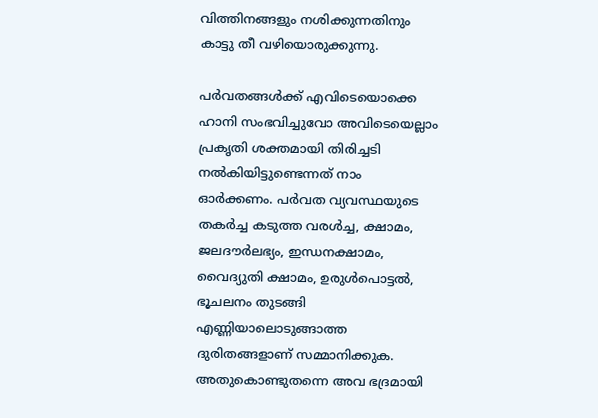വിത്തിനങ്ങളും നശിക്കുന്നതിനും കാട്ടു തീ വഴിയൊരുക്കുന്നു.

പര്‍വതങ്ങള്‍ക്ക്‌ എവിടെയൊക്കെ ഹാനി സംഭവിച്ചുവോ അവിടെയെല്ലാം പ്രകൃതി ശക്തമായി തിരിച്ചടി നല്‍കിയിട്ടുണ്ടെന്നത്‌ നാം ഓര്‍ക്കണം. പര്‍വത വ്യവസ്ഥയുടെ തകര്‍ച്ച കടുത്ത വരള്‍ച്ച, ക്ഷാമം, ജലദൗര്‍ലഭ്യം, ഇന്ധനക്ഷാമം, വൈദ്യുതി ക്ഷാമം, ഉരുള്‍പൊട്ടല്‍, ഭൂചലനം തുടങ്ങി എണ്ണിയാലൊടുങ്ങാത്ത ദുരിതങ്ങളാണ്‌ സമ്മാനിക്കുക. അതുകൊണ്ടുതന്നെ അവ ഭദ്രമായി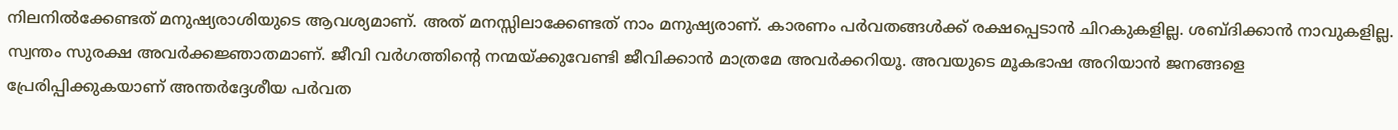നിലനില്‍ക്കേണ്ടത്‌ മനുഷ്യരാശിയുടെ ആവശ്യമാണ്‌. അത്‌ മനസ്സിലാക്കേണ്ടത്‌ നാം മനുഷ്യരാണ്‌. കാരണം പര്‍വതങ്ങള്‍ക്ക്‌ രക്ഷപ്പെടാന്‍ ചിറകുകളില്ല. ശബ്ദിക്കാന്‍ നാവുകളില്ല. സ്വന്തം സുരക്ഷ അവര്‍ക്കജ്ഞാതമാണ്‌. ജീവി വര്‍ഗത്തിന്റെ നന്മയ്‌ക്കുവേണ്ടി ജീവിക്കാന്‍ മാത്രമേ അവര്‍ക്കറിയൂ. അവയുടെ മൂകഭാഷ അറിയാന്‍ ജനങ്ങളെ പ്രേരിപ്പിക്കുകയാണ്‌ അന്തര്‍ദ്ദേശീയ പര്‍വത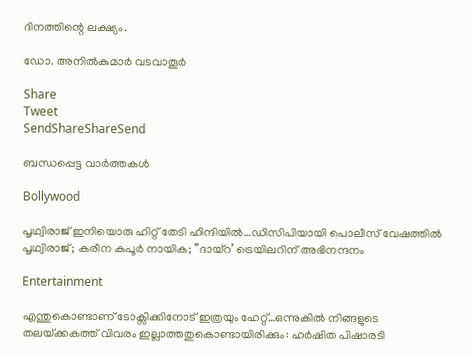ദിനത്തിന്റെ ലക്ഷ്യം.

ഡോ. അനില്‍കുമാര്‍ വടവാതൂര്‍

Share
Tweet
SendShareShareSend

ബന്ധപ്പെട്ട വാര്‍ത്തകള്‍

Bollywood

പൃഥ്വിരാജ് ഇനിയൊരു ഹിറ്റ് തേടി ഹിന്ദിയില്‍…ഡിസിപിയായി പൊലീസ് വേഷത്തില്‍ പൃഥ്വിരാജ്; കരീന കപൂര്‍ നായിക; ”ദായ്‌റ’ ട്രെയിലറിന് അഭിനന്ദനം

Entertainment

എന്തുകൊണ്ടാണ് ടോക്സിക്കിനോട് ഇത്രയും ഹേറ്റ്…ഒന്നുകില്‍ നിങ്ങളുടെ തലയ്‌ക്കകത്ത് വിവരം ഇല്ലാത്തതുകൊണ്ടായിരിക്കും: ഹര്‍ഷിത പിഷാരടി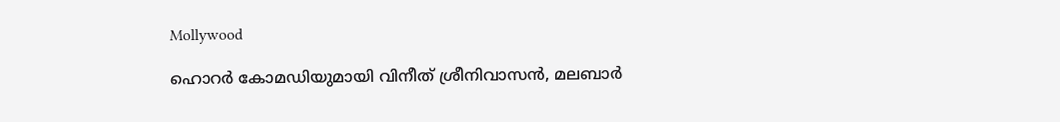Mollywood

ഹൊറര്‍ കോമഡിയുമായി വിനീത് ശ്രീനിവാസന്‍, മലബാര്‍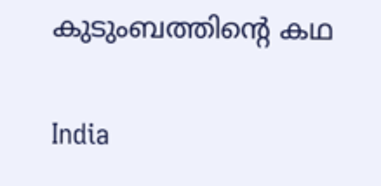കുടുംബത്തിന്റെ കഥ

India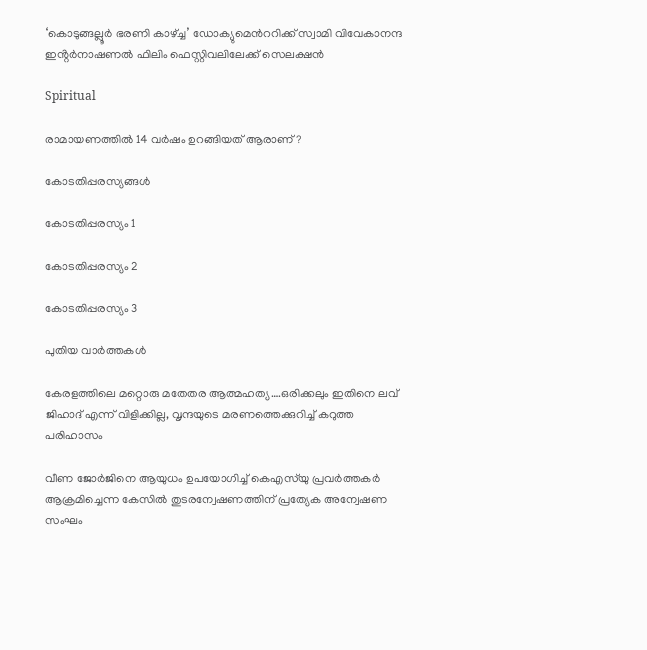‘കൊടുങ്ങല്ലൂര്‍ ഭരണി കാഴ്‌ച്ച’ ഡോക്യുമെന്‍ററിക്ക് സ്വാമി വിവേകാനന്ദ ഇൻ്റര്‍നാഷണല്‍ ഫിലിം ഫെസ്റ്റിവലിലേക്ക് സെലക്ഷൻ

Spiritual

രാമായണത്തിൽ 14 വർഷം ഉറങ്ങിയത് ആരാണ്?

കോടതിപ്പരസ്യങ്ങള്‍

കോടതിപ്പരസ്യം 1

കോടതിപ്പരസ്യം 2

കോടതിപ്പരസ്യം 3

പുതിയ വാര്‍ത്തകള്‍

കേരളത്തിലെ മറ്റൊരു മതേതര ആത്മഹത്യ….ഒരിക്കലും ഇതിനെ ലവ് ജിഹാദ് എന്ന് വിളിക്കില്ല, വൃന്ദയുടെ മരണത്തെക്കുറിച്ച് കറുത്ത പരിഹാസം

വീണ ജോര്‍ജിനെ ആയുധം ഉപയോഗിച്ച് കെഎസ്‌യു പ്രവര്‍ത്തകര്‍ ആക്രമിച്ചെന്ന കേസില്‍ തുടരന്വേഷണത്തിന് പ്രത്യേക അന്വേഷണ സംഘം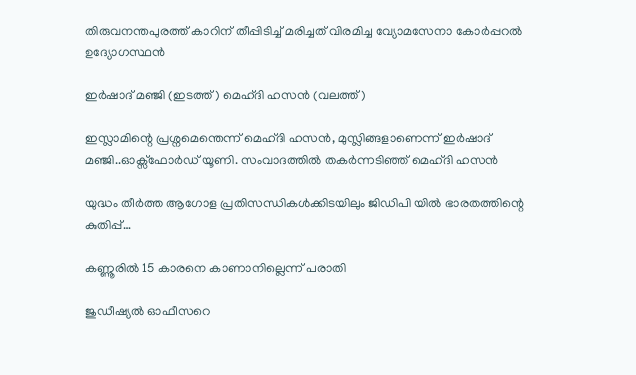തിരുവനന്തപുരത്ത് കാറിന് തീപ്പിടിച്ച് മരിച്ചത് വിരമിച്ച വ്യോമസേനാ കോര്‍പ്പറല്‍ ഉദ്യോഗസ്ഥന്‍

ഇര്‍ഷാദ് മഞ്ജി (ഇടത്ത്) മെഹ്ദി ഹസന്‍ (വലത്ത്)

ഇസ്ലാമിന്റെ പ്രശ്നമെന്തെന്ന് മെഹ്ദി ഹസന്‍, മുസ്ലിങ്ങളാണെന്ന് ഇര്‍ഷാദ് മഞ്ജി..ഓക്സ്ഫോര്‍ഡ് യൂണി. സംവാദത്തില്‍ തകര്‍ന്നടിഞ്ഞ് മെഹ്ദി ഹസന്‍

യുദ്ധം തീർത്ത ആഗോള പ്രതിസന്ധികൾക്കിടയിലും ജിഡിപി യിൽ ഭാരതത്തിന്റെ കുതിപ്പ്…

കണ്ണൂരില്‍ 15 കാരനെ കാണാനില്ലെന്ന് പരാതി

ജുഡീഷ്യല്‍ ഓഫീസറെ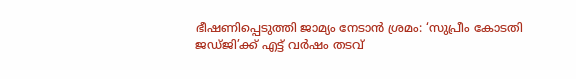ഭീഷണിപ്പെടുത്തി ജാമ്യം നേടാന്‍ ശ്രമം: ‘സുപ്രീം കോടതി ജഡ്ജി’ക്ക് എട്ട് വര്‍ഷം തടവ്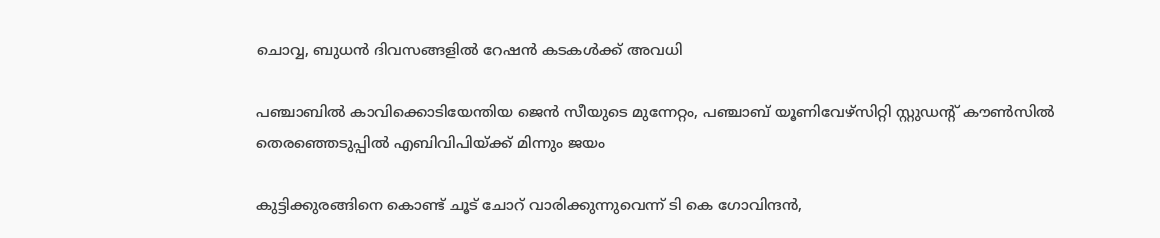ചൊവ്വ, ബുധന്‍ ദിവസങ്ങളില്‍ റേഷന്‍ കടകള്‍ക്ക് അവധി

പഞ്ചാബില്‍ കാവിക്കൊടിയേന്തിയ ജെന്‍ സീയുടെ മുന്നേറ്റം, പഞ്ചാബ് യൂണിവേഴ്സിറ്റി സ്റ്റുഡന്‍റ് കൗണ്‍സില്‍ തെരഞ്ഞെടുപ്പില്‍ എബിവിപിയ്‌ക്ക് മിന്നും ജയം

കുട്ടിക്കുരങ്ങിനെ കൊണ്ട് ചൂട് ചോറ് വാരിക്കുന്നുവെന്ന് ടി കെ ഗോവിന്ദന്‍,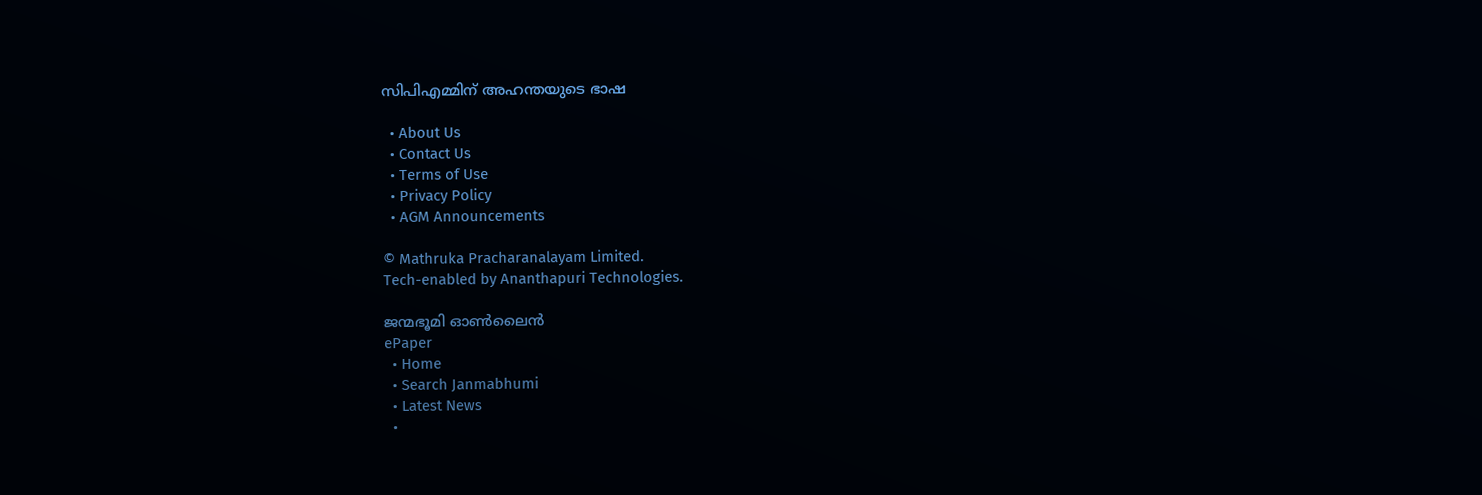സിപിഎമ്മിന് അഹന്തയുടെ ഭാഷ

  • About Us
  • Contact Us
  • Terms of Use
  • Privacy Policy
  • AGM Announcements

© Mathruka Pracharanalayam Limited.
Tech-enabled by Ananthapuri Technologies.

ജന്മഭൂമി ഓണ്‍ലൈന്‍
ePaper
  • Home
  • Search Janmabhumi
  • Latest News
  •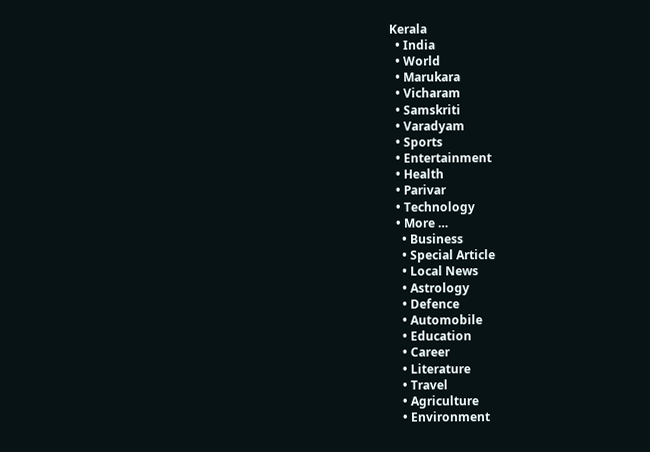Kerala
  • India
  • World
  • Marukara
  • Vicharam
  • Samskriti
  • Varadyam
  • Sports
  • Entertainment
  • Health
  • Parivar
  • Technology
  • More …
    • Business
    • Special Article
    • Local News
    • Astrology
    • Defence
    • Automobile
    • Education
    • Career
    • Literature
    • Travel
    • Agriculture
    • Environment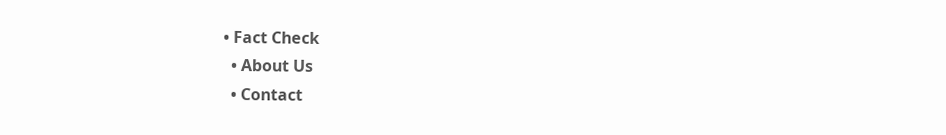• Fact Check
  • About Us
  • Contact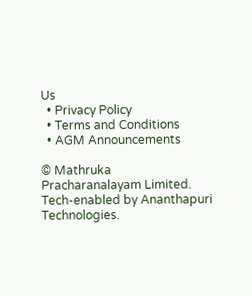Us
  • Privacy Policy
  • Terms and Conditions
  • AGM Announcements

© Mathruka Pracharanalayam Limited.
Tech-enabled by Ananthapuri Technologies.